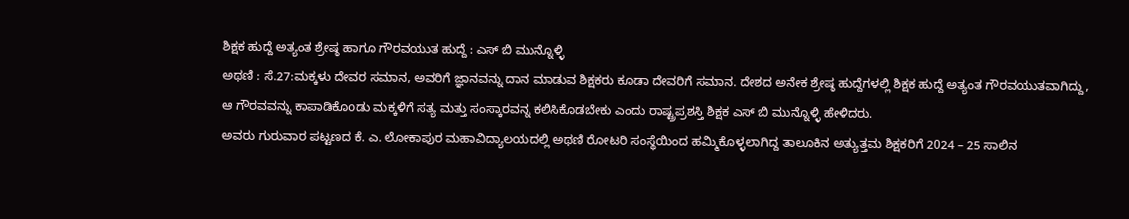ಶಿಕ್ಷಕ ಹುದ್ದೆ ಅತ್ಯಂತ ಶ್ರೇಷ್ಠ ಹಾಗೂ ಗೌರವಯುತ ಹುದ್ದೆ : ಎಸ್ ಬಿ ಮುನ್ನೊಳ್ಳಿ
ಅಥಣಿ : ಸೆ.27:ಮಕ್ಕಳು ದೇವರ ಸಮಾನ, ಅವರಿಗೆ ಜ್ಞಾನವನ್ನು ದಾನ ಮಾಡುವ ಶಿಕ್ಷಕರು ಕೂಡಾ ದೇವರಿಗೆ ಸಮಾನ. ದೇಶದ ಅನೇಕ ಶ್ರೇಷ್ಠ ಹುದ್ದೆಗಳಲ್ಲಿ ಶಿಕ್ಷಕ ಹುದ್ದೆ ಅತ್ಯಂತ ಗೌರವಯುತವಾಗಿದ್ದು, ಆ ಗೌರವವನ್ನು ಕಾಪಾಡಿಕೊoಡು ಮಕ್ಕಳಿಗೆ ಸತ್ಯ ಮತ್ತು ಸಂಸ್ಕಾರವನ್ನ ಕಲಿಸಿಕೊಡಬೇಕು ಎಂದು ರಾಷ್ಟ್ರಪ್ರಶಸ್ತಿ ಶಿಕ್ಷಕ ಎಸ್ ಬಿ ಮುನ್ನೊಳ್ಳಿ ಹೇಳಿದರು.
ಅವರು ಗುರುವಾರ ಪಟ್ಟಣದ ಕೆ. ಎ. ಲೋಕಾಪುರ ಮಹಾವಿದ್ಯಾಲಯದಲ್ಲಿ ಅಥಣಿ ರೋಟರಿ ಸಂಸ್ಥೆಯಿಂದ ಹಮ್ಮಿಕೊಳ್ಳಲಾಗಿದ್ದ ತಾಲೂಕಿನ ಅತ್ಯುತ್ತಮ ಶಿಕ್ಷಕರಿಗೆ 2024 – 25 ಸಾಲಿನ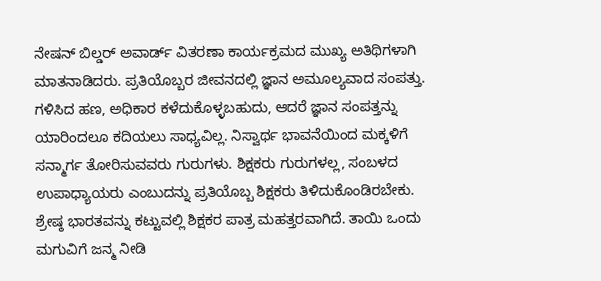ನೇಷನ್ ಬಿಲ್ಡರ್ ಅವಾರ್ಡ್ ವಿತರಣಾ ಕಾರ್ಯಕ್ರಮದ ಮುಖ್ಯ ಅತಿಥಿಗಳಾಗಿ ಮಾತನಾಡಿದರು. ಪ್ರತಿಯೊಬ್ಬರ ಜೀವನದಲ್ಲಿ ಜ್ಞಾನ ಅಮೂಲ್ಯವಾದ ಸಂಪತ್ತು. ಗಳಿಸಿದ ಹಣ, ಅಧಿಕಾರ ಕಳೆದುಕೊಳ್ಳಬಹುದು, ಆದರೆ ಜ್ಞಾನ ಸಂಪತ್ತನ್ನು ಯಾರಿಂದಲೂ ಕದಿಯಲು ಸಾಧ್ಯವಿಲ್ಲ. ನಿಸ್ವಾರ್ಥ ಭಾವನೆಯಿಂದ ಮಕ್ಕಳಿಗೆ ಸನ್ಮಾರ್ಗ ತೋರಿಸುವವರು ಗುರುಗಳು. ಶಿಕ್ಷಕರು ಗುರುಗಳಲ್ಲ, ಸಂಬಳದ ಉಪಾಧ್ಯಾಯರು ಎಂಬುದನ್ನು ಪ್ರತಿಯೊಬ್ಬ ಶಿಕ್ಷಕರು ತಿಳಿದುಕೊಂಡಿರಬೇಕು.
ಶ್ರೇಷ್ಠ ಭಾರತವನ್ನು ಕಟ್ಟುವಲ್ಲಿ ಶಿಕ್ಷಕರ ಪಾತ್ರ ಮಹತ್ತರವಾಗಿದೆ. ತಾಯಿ ಒಂದು ಮಗುವಿಗೆ ಜನ್ಮ ನೀಡಿ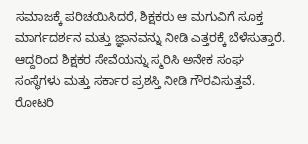ಸಮಾಜಕ್ಕೆ ಪರಿಚಯಿಸಿದರೆ, ಶಿಕ್ಷಕರು ಆ ಮಗುವಿಗೆ ಸೂಕ್ತ ಮಾರ್ಗದರ್ಶನ ಮತ್ತು ಜ್ಞಾನವನ್ನು ನೀಡಿ ಎತ್ತರಕ್ಕೆ ಬೆಳೆಸುತ್ತಾರೆ. ಆದ್ದರಿಂದ ಶಿಕ್ಷಕರ ಸೇವೆಯನ್ನು ಸ್ಮರಿಸಿ ಅನೇಕ ಸಂಘ ಸಂಸ್ಥೆಗಳು ಮತ್ತು ಸರ್ಕಾರ ಪ್ರಶಸ್ತಿ ನೀಡಿ ಗೌರವಿಸುತ್ತವೆ. ರೋಟರಿ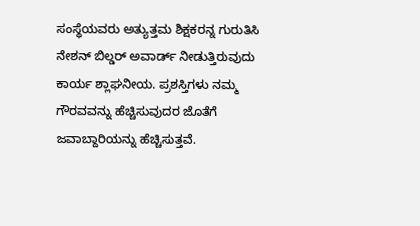ಸಂಸ್ಥೆಯವರು ಅತ್ಯುತ್ತಮ ಶಿಕ್ಷಕರನ್ನ ಗುರುತಿಸಿ ನೇಶನ್ ಬಿಲ್ಡರ್ ಅವಾರ್ಡ್ ನೀಡುತ್ತಿರುವುದು ಕಾರ್ಯ ಶ್ಲಾಘನೀಯ. ಪ್ರಶಸ್ತಿಗಳು ನಮ್ಮ ಗೌರವವನ್ನು ಹೆಚ್ಚಿಸುವುದರ ಜೊತೆಗೆ ಜವಾಬ್ದಾರಿಯನ್ನು ಹೆಚ್ಚಿಸುತ್ತವೆ.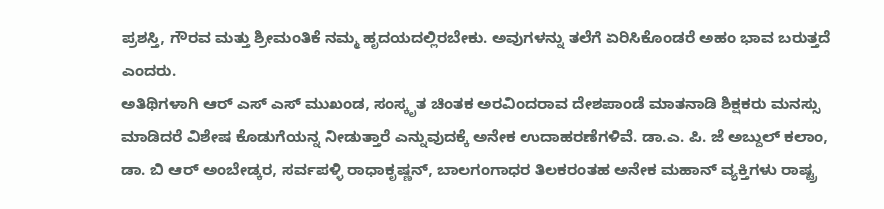ಪ್ರಶಸ್ತಿ, ಗೌರವ ಮತ್ತು ಶ್ರೀಮಂತಿಕೆ ನಮ್ಮ ಹೃದಯದಲ್ಲಿರಬೇಕು. ಅವುಗಳನ್ನು ತಲೆಗೆ ಏರಿಸಿಕೊಂಡರೆ ಅಹಂ ಭಾವ ಬರುತ್ತದೆ ಎಂದರು.
ಅತಿಥಿಗಳಾಗಿ ಆರ್ ಎಸ್ ಎಸ್ ಮುಖಂಡ, ಸಂಸ್ಕೃತ ಚಿಂತಕ ಅರವಿಂದರಾವ ದೇಶಪಾಂಡೆ ಮಾತನಾಡಿ ಶಿಕ್ಷಕರು ಮನಸ್ಸು ಮಾಡಿದರೆ ವಿಶೇಷ ಕೊಡುಗೆಯನ್ನ ನೀಡುತ್ತಾರೆ ಎನ್ನುವುದಕ್ಕೆ ಅನೇಕ ಉದಾಹರಣೆಗಳಿವೆ. ಡಾ.ಎ. ಪಿ. ಜೆ ಅಬ್ದುಲ್ ಕಲಾಂ, ಡಾ. ಬಿ ಆರ್ ಅಂಬೇಡ್ಕರ, ಸರ್ವಪಳ್ಳಿ ರಾಧಾಕೃಷ್ಣನ್, ಬಾಲಗಂಗಾಧರ ತಿಲಕರಂತಹ ಅನೇಕ ಮಹಾನ್ ವ್ಯಕ್ತಿಗಳು ರಾಷ್ಟ್ರ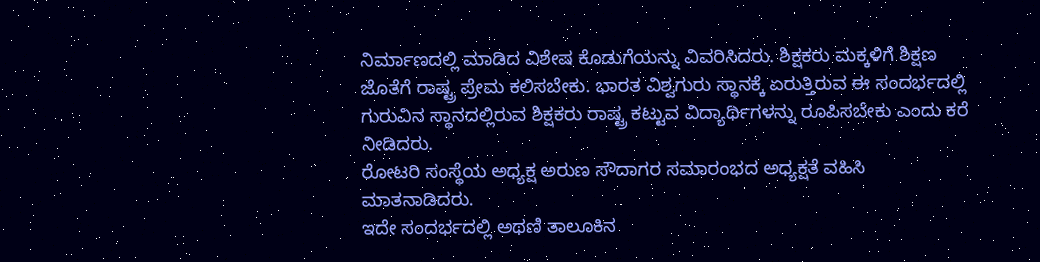ನಿರ್ಮಾಣದಲ್ಲಿ ಮಾಡಿದ ವಿಶೇಷ ಕೊಡುಗೆಯನ್ನು ವಿವರಿಸಿದರು. ಶಿಕ್ಷಕರು ಮಕ್ಕಳಿಗೆ ಶಿಕ್ಷಣ ಜೊತೆಗೆ ರಾಷ್ಟ್ರ ಪ್ರೇಮ ಕಲಿಸಬೇಕು. ಭಾರತ ವಿಶ್ವಗುರು ಸ್ಥಾನಕ್ಕೆ ಏರುತ್ತಿರುವ ಈ ಸಂದರ್ಭದಲ್ಲಿ ಗುರುವಿನ ಸ್ಥಾನದಲ್ಲಿರುವ ಶಿಕ್ಷಕರು ರಾಷ್ಟ್ರ ಕಟ್ಟುವ ವಿದ್ಯಾರ್ಥಿಗಳನ್ನು ರೂಪಿಸಬೇಕು ಎಂದು ಕರೆ ನೀಡಿದರು.
ರೋಟರಿ ಸಂಸ್ಥೆಯ ಅಧ್ಯಕ್ಷ ಅರುಣ ಸೌದಾಗರ ಸಮಾರಂಭದ ಅಧ್ಯಕ್ಷತೆ ವಹಿಸಿ ಮಾತನಾಡಿದರು.
ಇದೇ ಸಂದರ್ಭದಲ್ಲಿ ಅಥಣಿ ತಾಲೂಕಿನ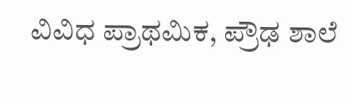ವಿವಿಧ ಪ್ರಾಥಮಿಕ, ಪ್ರೌಢ ಶಾಲೆ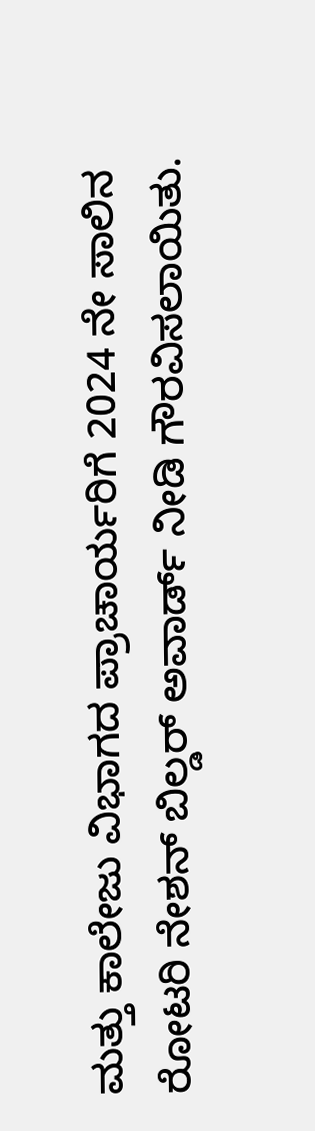ಮತ್ತು ಕಾಲೇಜು ವಿಭಾಗದ ಪ್ರಾಚಾರ್ಯರಿಗೆ 2024 ನೇ ಸಾಲಿನ ರೋಟರಿ ನೇಶನ್ ಬಿಲ್ಡರ್ ಅವಾರ್ಡ್ ನೀಡಿ ಗೌರವಿಸಲಾಯಿತು.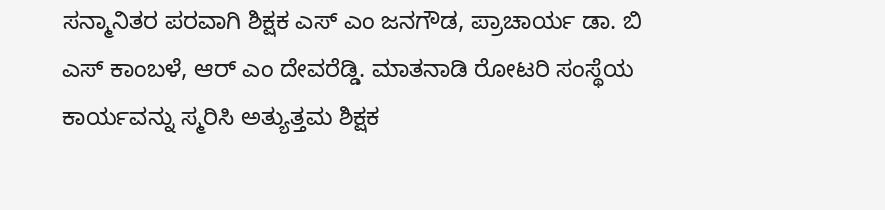ಸನ್ಮಾನಿತರ ಪರವಾಗಿ ಶಿಕ್ಷಕ ಎಸ್ ಎಂ ಜನಗೌಡ, ಪ್ರಾಚಾರ್ಯ ಡಾ. ಬಿ ಎಸ್ ಕಾಂಬಳೆ, ಆರ್ ಎಂ ದೇವರೆಡ್ಡಿ. ಮಾತನಾಡಿ ರೋಟರಿ ಸಂಸ್ಥೆಯ ಕಾರ್ಯವನ್ನು ಸ್ಮರಿಸಿ ಅತ್ಯುತ್ತಮ ಶಿಕ್ಷಕ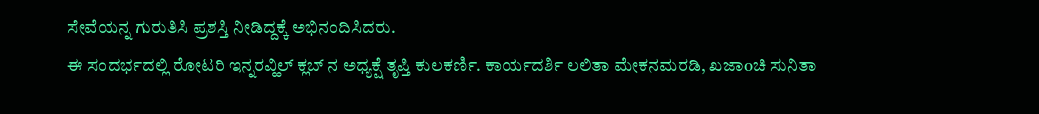ಸೇವೆಯನ್ನ ಗುರುತಿಸಿ ಪ್ರಶಸ್ತಿ ನೀಡಿದ್ದಕ್ಕೆ ಅಭಿನಂದಿಸಿದರು.
ಈ ಸಂದರ್ಭದಲ್ಲಿ ರೋಟರಿ ಇನ್ನರವ್ಹಿಲ್ ಕ್ಲಬ್ ನ ಅಧ್ಯಕ್ಷೆ ತೃಪ್ತಿ ಕುಲಕರ್ಣಿ. ಕಾರ್ಯದರ್ಶಿ ಲಲಿತಾ ಮೇಕನಮರಡಿ, ಖಜಾoಚಿ ಸುನಿತಾ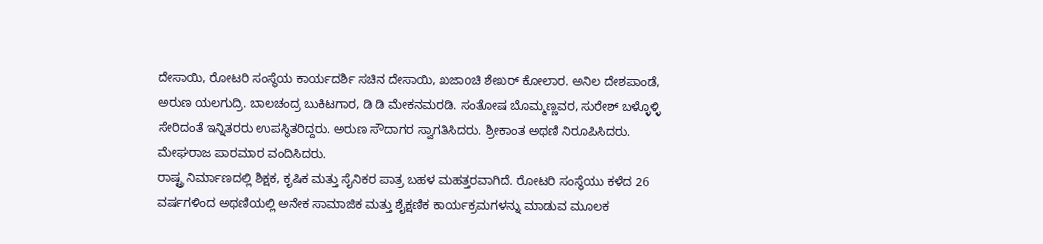ದೇಸಾಯಿ, ರೋಟರಿ ಸಂಸ್ಥೆಯ ಕಾರ್ಯದರ್ಶಿ ಸಚಿನ ದೇಸಾಯಿ, ಖಜಾoಚಿ ಶೇಖರ್ ಕೋಲಾರ. ಅನಿಲ ದೇಶಪಾಂಡೆ, ಅರುಣ ಯಲಗುದ್ರಿ. ಬಾಲಚಂದ್ರ ಬುಕಿಟಗಾರ, ಡಿ ಡಿ ಮೇಕನಮರಡಿ. ಸಂತೋಷ ಬೊಮ್ಮಣ್ಣವರ, ಸುರೇಶ್ ಬಳ್ಳೊಳ್ಳಿ ಸೇರಿದಂತೆ ಇನ್ನಿತರರು ಉಪಸ್ಥಿತರಿದ್ದರು. ಅರುಣ ಸೌದಾಗರ ಸ್ವಾಗತಿಸಿದರು. ಶ್ರೀಕಾಂತ ಅಥಣಿ ನಿರೂಪಿಸಿದರು. ಮೇಘರಾಜ ಪಾರಮಾರ ವಂದಿಸಿದರು.
ರಾಷ್ಟ್ರ ನಿರ್ಮಾಣದಲ್ಲಿ ಶಿಕ್ಷಕ, ಕೃಷಿಕ ಮತ್ತು ಸೈನಿಕರ ಪಾತ್ರ ಬಹಳ ಮಹತ್ತರವಾಗಿದೆ. ರೋಟರಿ ಸಂಸ್ಥೆಯು ಕಳೆದ 26 ವರ್ಷಗಳಿಂದ ಅಥಣಿಯಲ್ಲಿ ಅನೇಕ ಸಾಮಾಜಿಕ ಮತ್ತು ಶೈಕ್ಷಣಿಕ ಕಾರ್ಯಕ್ರಮಗಳನ್ನು ಮಾಡುವ ಮೂಲಕ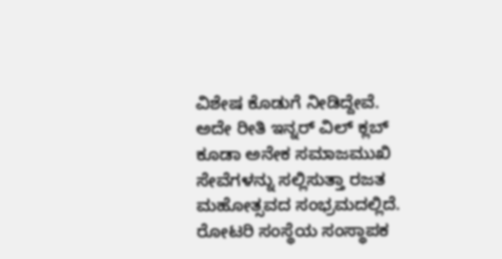ವಿಶೇಷ ಕೊಡುಗೆ ನೀಡಿದ್ದೇವೆ. ಅದೇ ರೀತಿ ಇನ್ನರ್ ವಿಲ್ ಕ್ಲಬ್ ಕೂಡಾ ಅನೇಕ ಸಮಾಜಮುಖಿ ಸೇವೆಗಳನ್ನು ಸಲ್ಲಿಸುತ್ತಾ ರಜತ ಮಹೋತ್ಸವದ ಸಂಭ್ರಮದಲ್ಲಿದೆ.
ರೋಟರಿ ಸಂಸ್ಥೆಯ ಸಂಸ್ಥಾಪಕ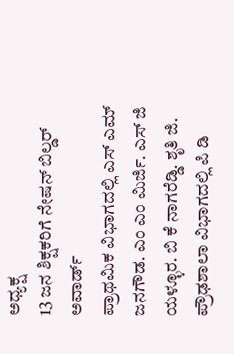ಅಧ್ಯಕ್ಷ
13 ಜನ ಶಿಕ್ಷಕರಿಗೆ ನೇಷನ್ ಬಿಲ್ಡರ್ ಅವಾರ್ಡ್
ಪ್ರಾಥಮಿಕ ವಿಭಾಗದಲ್ಲಿ ಎಸ್ ಎಮ್ ಜನಗೌಡ. ಎಂ ಎಂ ಮಿರ್ಜಿ. ಎಸ್ ಜಿ ಯಳ್ಳೂರ. ಬಿ ಕೆ ನಾಗರೆಡ್ಡಿ. ಶೃತಿ ಜಿ. ಪ್ರೌಢಶಾಲಾ ವಿಭಾಗದಲ್ಲಿ ಪಿ ಡಿ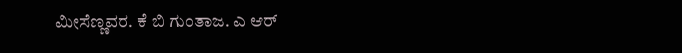ಮೀಸೆಣ್ಣವರ. ಕೆ ಬಿ ಗುಂತಾಜ. ಎ ಆರ್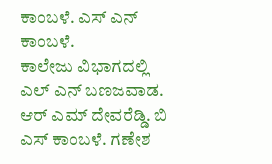ಕಾಂಬಳೆ. ಎಸ್ ಎನ್ ಕಾಂಬಳೆ.
ಕಾಲೇಜು ವಿಭಾಗದಲ್ಲಿ ಎಲ್ ಎನ್ ಬಣಜವಾಡ. ಆರ್ ಎಮ್ ದೇವರೆಡ್ಡಿ. ಬಿ ಎಸ್ ಕಾಂಬಳೆ. ಗಣೇಶ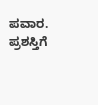ಪವಾರ. ಪ್ರಶಸ್ತಿಗೆ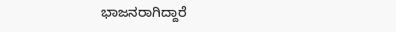ಭಾಜನರಾಗಿದ್ದಾರೆ